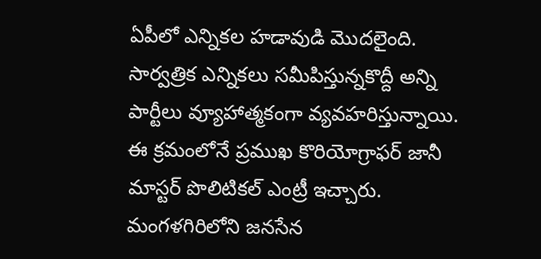ఏపీలో ఎన్నికల హడావుడి మొదలైంది. సార్వత్రిక ఎన్నికలు సమీపిస్తున్నకొద్దీ అన్ని పార్టీలు వ్యూహాత్మకంగా వ్యవహరిస్తున్నాయి. ఈ క్రమంలోనే ప్రముఖ కొరియోగ్రాఫర్ జానీ మాస్టర్ పొలిటికల్ ఎంట్రీ ఇచ్చారు. మంగళగిరిలోని జనసేన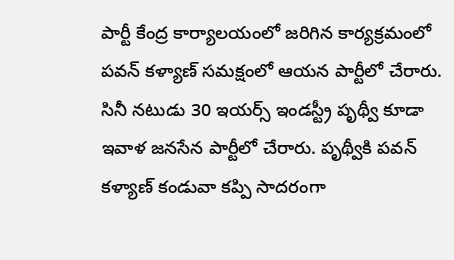పార్టీ కేంద్ర కార్యాలయంలో జరిగిన కార్యక్రమంలో పవన్ కళ్యాణ్ సమక్షంలో ఆయన పార్టీలో చేరారు. సినీ నటుడు 30 ఇయర్స్ ఇండస్ట్రీ పృథ్వీ కూడా ఇవాళ జనసేన పార్టీలో చేరారు. పృథ్వీకి పవన్ కళ్యాణ్ కండువా కప్పి సాదరంగా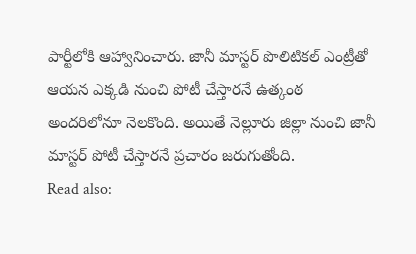పార్టీలోకి ఆహ్వానించారు. జానీ మాస్టర్ పొలిటికల్ ఎంట్రీతో ఆయన ఎక్కడి నుంచి పోటీ చేస్తారనే ఉత్కంఠ అందరిలోనూ నెలకొంది. అయితే నెల్లూరు జిల్లా నుంచి జానీ మాస్టర్ పోటీ చేస్తారనే ప్రచారం జరుగుతోంది.
Read also: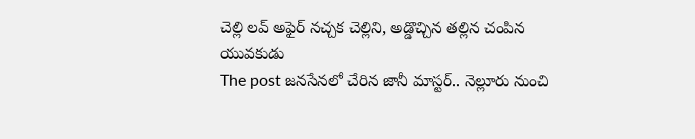చెల్లి లవ్ అఫైర్ నచ్చక చెల్లిని, అడ్డొచ్చిన తల్లిన చంపిన యువకుడు
The post జనసేనలో చేరిన జానీ మాస్టర్.. నెల్లూరు నుంచి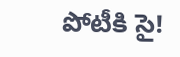పోటీకి సై!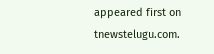appeared first on tnewstelugu.com.